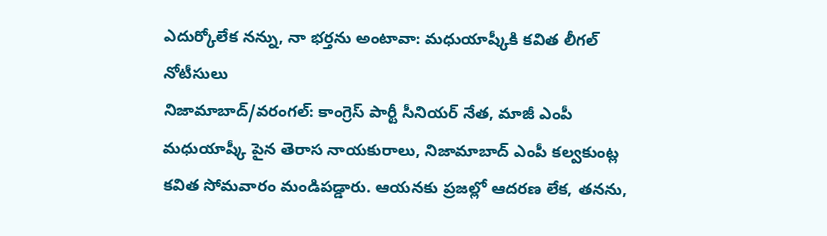ఎదుర్కోలేక నన్ను, నా భర్తను అంటావా: మధుయాష్కీకి కవిత లీగల్ నోటీసులు
నిజామాబాద్/వరంగల్: కాంగ్రెస్ పార్టీ సీనియర్ నేత, మాజీ ఎంపీ మధుయాష్కీ పైన తెరాస నాయకురాలు, నిజామాబాద్ ఎంపీ కల్వకుంట్ల కవిత సోమవారం మండిపడ్డారు. ఆయనకు ప్రజల్లో ఆదరణ లేక, తనను,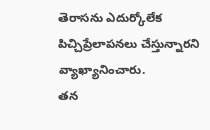తెరాసను ఎదుర్కోలేక పిచ్చిప్రేలాపనలు చేస్తున్నారని వ్యాఖ్యానించారు.
తన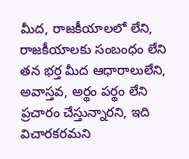మీద, రాజకీయాలలో లేని, రాజకీయాలకు సంబంధం లేని తన భర్త మీద ఆధారాలులేని, అవాస్తవ, అర్థం పర్థం లేని ప్రచారం చేస్తున్నారని, ఇది విచారకరమని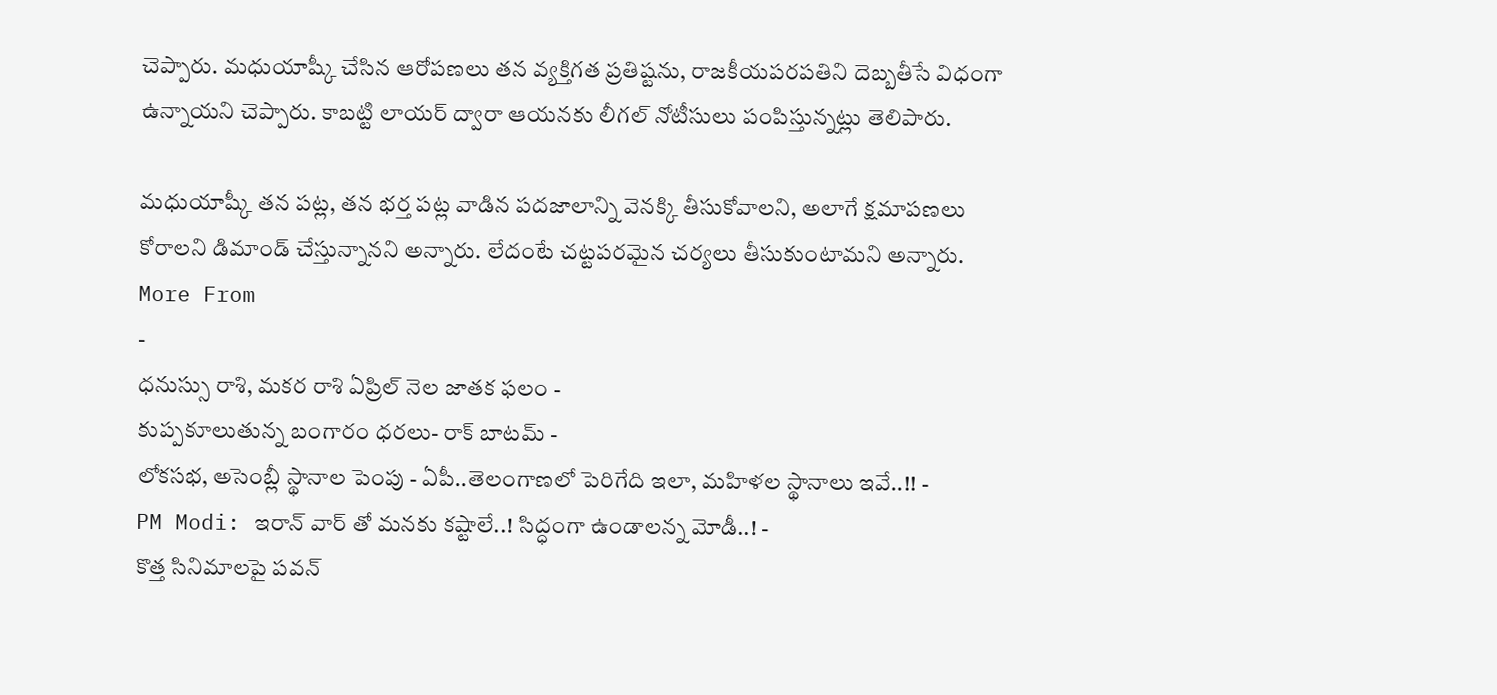చెప్పారు. మధుయాష్కీ చేసిన ఆరోపణలు తన వ్యక్తిగత ప్రతిష్టను, రాజకీయపరపతిని దెబ్బతీసే విధంగా ఉన్నాయని చెప్పారు. కాబట్టి లాయర్ ద్వారా ఆయనకు లీగల్ నోటీసులు పంపిస్తున్నట్లు తెలిపారు.

మధుయాష్కీ తన పట్ల, తన భర్త పట్ల వాడిన పదజాలాన్ని వెనక్కి తీసుకోవాలని, అలాగే క్షమాపణలు కోరాలని డిమాండ్ చేస్తున్నానని అన్నారు. లేదంటే చట్టపరమైన చర్యలు తీసుకుంటామని అన్నారు.
More From
-
ధనుస్సు రాశి, మకర రాశి ఏప్రిల్ నెల జాతక ఫలం -
కుప్పకూలుతున్న బంగారం ధరలు- రాక్ బాటమ్ -
లోకసభ, అసెంబ్లీ స్థానాల పెంపు - ఏపీ..తెలంగాణలో పెరిగేది ఇలా, మహిళల స్థానాలు ఇవే..!! -
PM Modi: ఇరాన్ వార్ తో మనకు కష్టాలే..! సిద్ధంగా ఉండాలన్న మోడీ..! -
కొత్త సినిమాలపై పవన్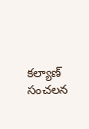కల్యాణ్ సంచలన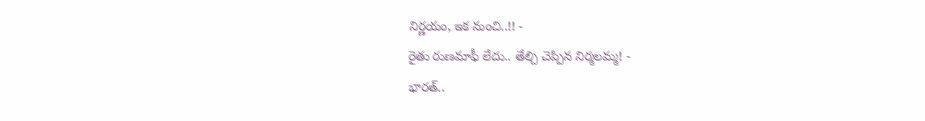నిర్ణయం, ఇక నుంచి..!! -
రైతు రుణమాఫీ లేదు.. తేల్చి చెప్పిన నిర్మలమ్మ! -
భారత్..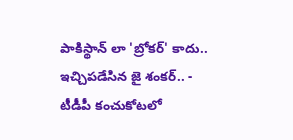పాకిస్థాన్ లా 'బ్రోకర్' కాదు.. ఇచ్చిపడేసిన జై శంకర్.. -
టీడీపీ కంచుకోటలో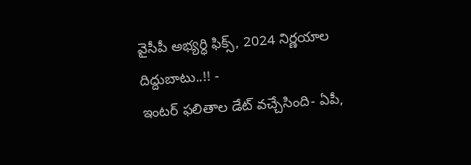వైసీపీ అభ్యర్ధి ఫిక్స్, 2024 నిర్ణయాల దిద్దుబాటు..!! -
ఇంటర్ ఫలితాల డేట్ వచ్చేసింది- ఏపీ,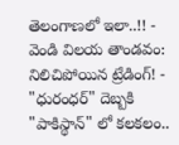తెలంగాణలో ఇలా..!! -
వెండి విలయ తాండవం: నిలిచిపోయిన ట్రేడింగ్! -
"ధురంధర్" దెబ్బకి "పాకిస్థాన్" లో కలకలం..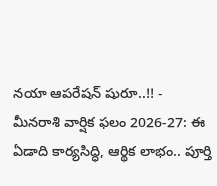నయా ఆపరేషన్ షురూ..!! -
మీనరాశి వార్షిక ఫలం 2026-27: ఈ ఏడాది కార్యసిద్ధి, ఆర్థిక లాభం.. పూర్తి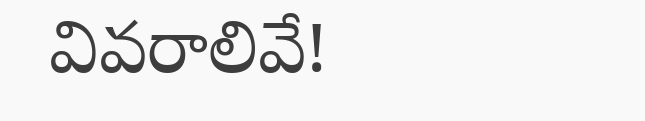వివరాలివే!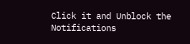Click it and Unblock the Notifications